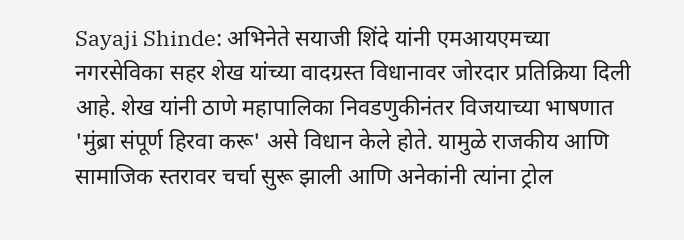Sayaji Shinde: अभिनेते सयाजी शिंदे यांनी एमआयएमच्या नगरसेविका सहर शेख यांच्या वादग्रस्त विधानावर जोरदार प्रतिक्रिया दिली आहे. शेख यांनी ठाणे महापालिका निवडणुकीनंतर विजयाच्या भाषणात 'मुंब्रा संपूर्ण हिरवा करू' असे विधान केले होते. यामुळे राजकीय आणि सामाजिक स्तरावर चर्चा सुरू झाली आणि अनेकांनी त्यांना ट्रोल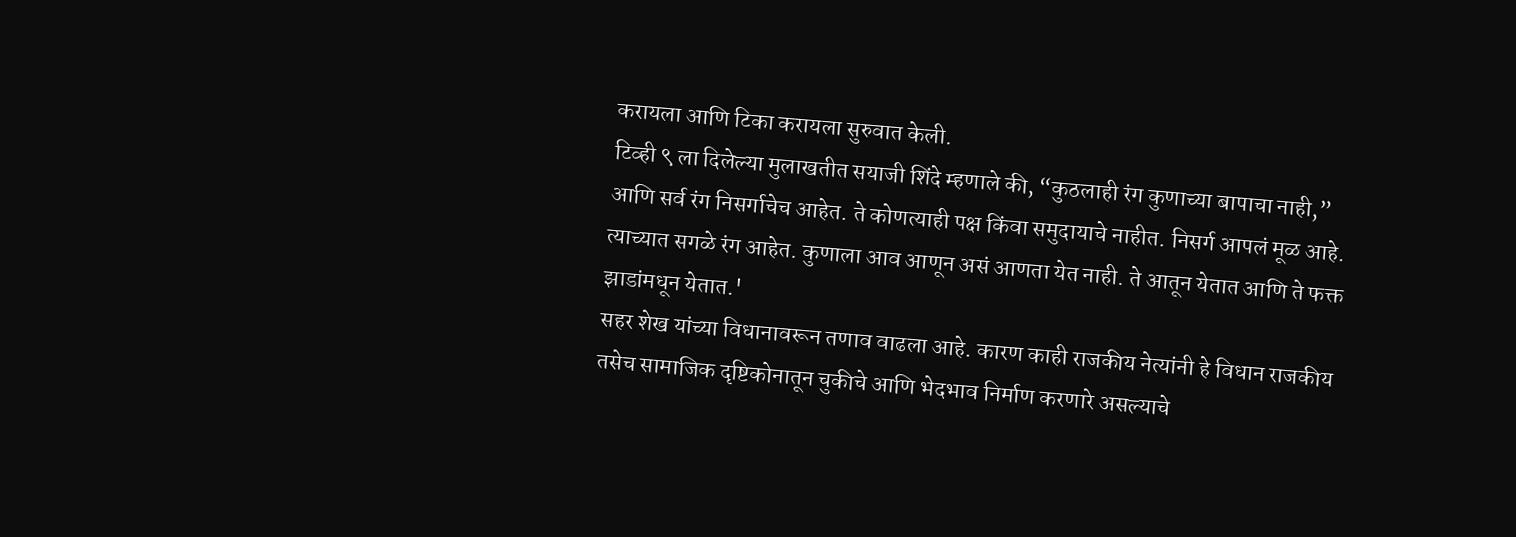करायला आणि टिका करायला सुरुवात केली.
टिव्ही ९ ला दिलेल्या मुलाखतीत सयाजी शिंदे म्हणाले की, “कुठलाही रंग कुणाच्या बापाचा नाही,” आणि सर्व रंग निसर्गाचेच आहेत. ते कोणत्याही पक्ष किंवा समुदायाचे नाहीत. निसर्ग आपलं मूळ आहे. त्याच्यात सगळे रंग आहेत. कुणाला आव आणून असं आणता येत नाही. ते आतून येतात आणि ते फक्त झाडांमधून येतात.'
सहर शेख यांच्या विधानावरून तणाव वाढला आहे. कारण काही राजकीय नेत्यांनी हे विधान राजकीय तसेच सामाजिक दृष्टिकोनातून चुकीचे आणि भेदभाव निर्माण करणारे असल्याचे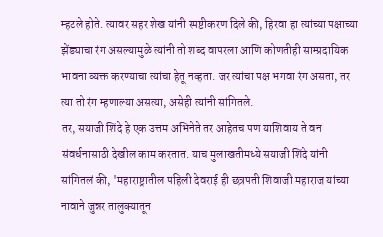म्हटले होते. त्यावर सहर शेख यांनी स्पष्टीकरण दिले की, हिरवा हा त्यांच्या पक्षाच्या झेंड्याचा रंग असल्यामुळे त्यांनी तो शब्द वापरला आणि कोणतीही साम्प्रदायिक भावना व्यक्त करण्याचा त्यांचा हेतू नव्हता. जर त्यांचा पक्ष भगवा रंग असता, तर त्या तो रंग म्हणाल्या असत्या, असेही त्यांनी सांगितले.
तर, सयाजी शिंदे हे एक उत्तम अभिनेते तर आहेतच पण याशिवाय ते वन संवर्धनासाठी देखील काम करतात. याच मुलाखतीमध्ये सयाजी शिंदे यांनी सांगितलं की, 'महाराष्ट्रातील पहिली देवराई ही छत्रपती शिवाजी महाराज यांच्या नावाने जुन्नर तालुक्यातून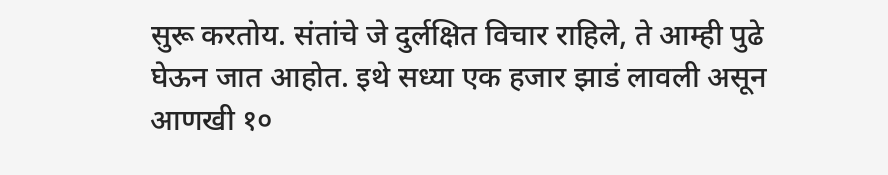सुरू करतोय. संतांचे जे दुर्लक्षित विचार राहिले, ते आम्ही पुढे घेऊन जात आहोत. इथे सध्या एक हजार झाडं लावली असून आणखी १०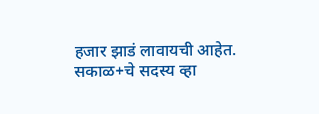हजार झाडं लावायची आहेत.
सकाळ+चे सदस्य व्हा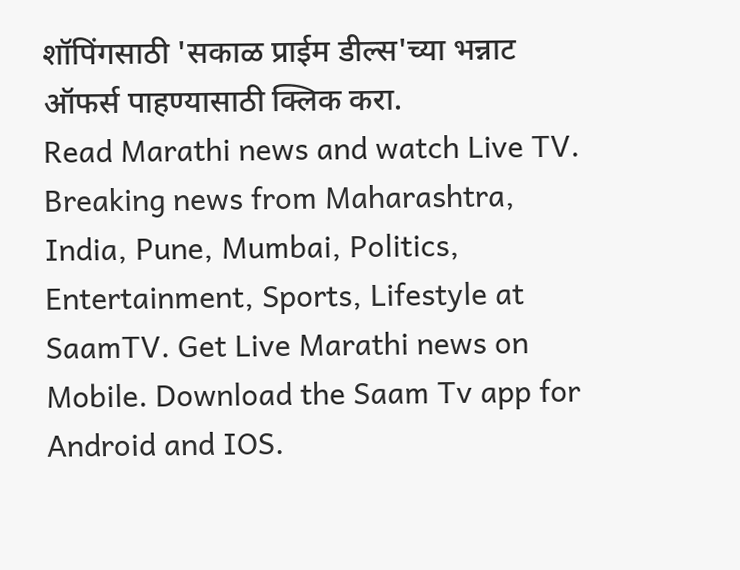शॉपिंगसाठी 'सकाळ प्राईम डील्स'च्या भन्नाट ऑफर्स पाहण्यासाठी क्लिक करा.
Read Marathi news and watch Live TV. Breaking news from Maharashtra, India, Pune, Mumbai, Politics, Entertainment, Sports, Lifestyle at SaamTV. Get Live Marathi news on Mobile. Download the Saam Tv app for Android and IOS.